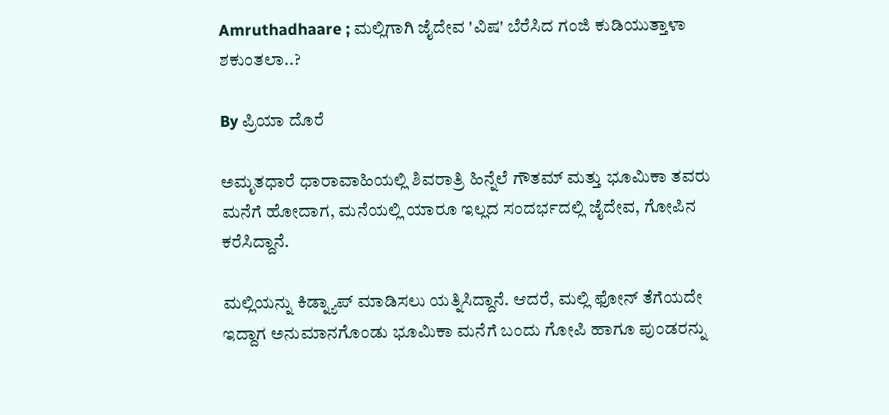Amruthadhaare ; ಮಲ್ಲಿಗಾಗಿ ಜೈದೇವ 'ವಿಷ' ಬೆರೆಸಿದ ಗಂಜಿ ಕುಡಿಯುತ್ತಾಳಾ ಶಕುಂತಲಾ..?

By ಪ್ರಿಯಾ ದೊರೆ

ಅಮೃತಧಾರೆ ಧಾರಾವಾಹಿಯಲ್ಲಿ ಶಿವರಾತ್ರಿ ಹಿನ್ನೆಲೆ ಗೌತಮ್ ಮತ್ತು ಭೂಮಿಕಾ ತವರು ಮನೆಗೆ ಹೋದಾಗ, ಮನೆಯಲ್ಲಿ ಯಾರೂ ಇಲ್ಲದ ಸಂದರ್ಭದಲ್ಲಿ ಜೈದೇವ, ಗೋಪಿನ ಕರೆಸಿದ್ದಾನೆ.

ಮಲ್ಲಿಯನ್ನು ಕಿಡ್ನ್ಯಾಪ್ ಮಾಡಿಸಲು ಯತ್ನಿಸಿದ್ದಾನೆ. ಆದರೆ, ಮಲ್ಲಿ ಫೋನ್ ತೆಗೆಯದೇ ಇದ್ದಾಗ ಅನುಮಾನಗೊಂಡು ಭೂಮಿಕಾ ಮನೆಗೆ ಬಂದು ಗೋಪಿ ಹಾಗೂ ಪುಂಡರನ್ನು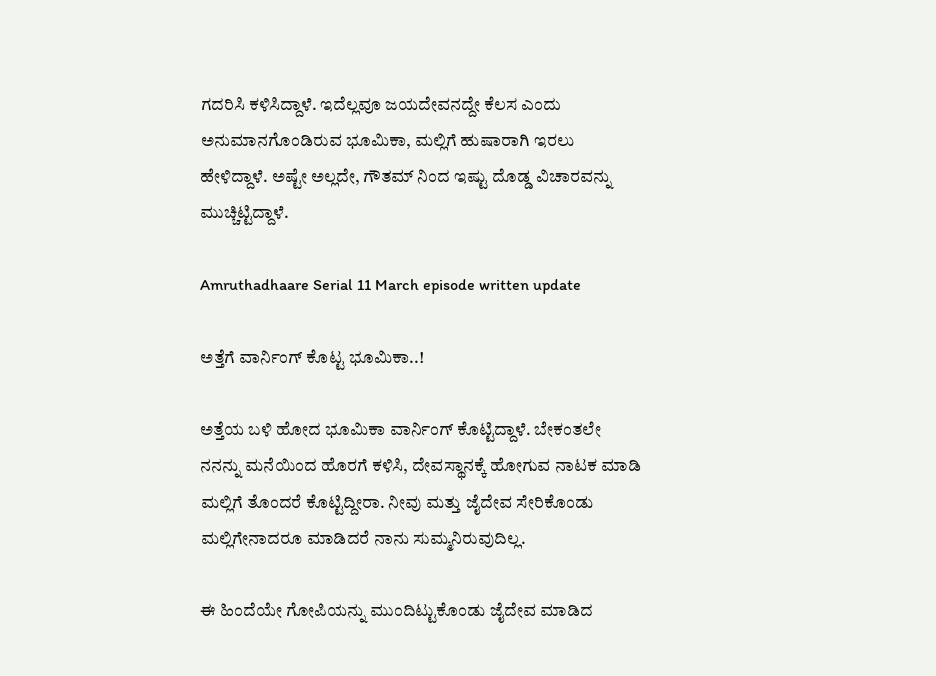ಗದರಿಸಿ ಕಳಿಸಿದ್ದಾಳೆ. ಇದೆಲ್ಲವೂ ಜಯದೇವನದ್ದೇ ಕೆಲಸ ಎಂದು ಅನುಮಾನಗೊಂಡಿರುವ ಭೂಮಿಕಾ, ಮಲ್ಲಿಗೆ ಹುಷಾರಾಗಿ ಇರಲು ಹೇಳಿದ್ದಾಳೆ. ಅಷ್ಟೇ ಅಲ್ಲದೇ, ಗೌತಮ್ ನಿಂದ ಇಷ್ಟು ದೊಡ್ಡ ವಿಚಾರವನ್ನು ಮುಚ್ಚಿಟ್ಟಿದ್ದಾಳೆ.

Amruthadhaare Serial 11 March episode written update

ಅತ್ತೆಗೆ ವಾರ್ನಿಂಗ್ ಕೊಟ್ಟ ಭೂಮಿಕಾ..!

ಅತ್ತೆಯ ಬಳಿ ಹೋದ ಭೂಮಿಕಾ ವಾರ್ನಿಂಗ್ ಕೊಟ್ಟಿದ್ದಾಳೆ. ಬೇಕಂತಲೇ ನನನ್ನು ಮನೆಯಿಂದ ಹೊರಗೆ ಕಳಿಸಿ, ದೇವಸ್ಥಾನಕ್ಕೆ ಹೋಗುವ ನಾಟಕ ಮಾಡಿ ಮಲ್ಲಿಗೆ ತೊಂದರೆ ಕೊಟ್ಟಿದ್ದೀರಾ. ನೀವು ಮತ್ತು ಜೈದೇವ ಸೇರಿಕೊಂಡು ಮಲ್ಲಿಗೇನಾದರೂ ಮಾಡಿದರೆ ನಾನು ಸುಮ್ಮನಿರುವುದಿಲ್ಲ.

ಈ ಹಿಂದೆಯೇ ಗೋಪಿಯನ್ನು ಮುಂದಿಟ್ಟುಕೊಂಡು ಜೈದೇವ ಮಾಡಿದ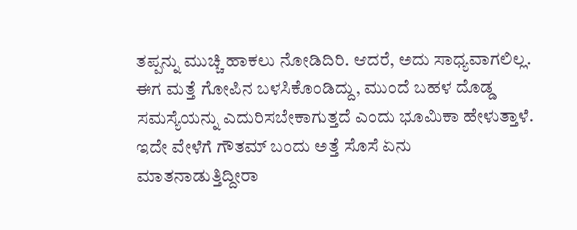ತಪ್ಪನ್ನು ಮುಚ್ಚಿ ಹಾಕಲು ನೋಡಿದಿರಿ. ಆದರೆ, ಅದು ಸಾಧ್ಯವಾಗಲಿಲ್ಲ. ಈಗ ಮತ್ತೆ ಗೋಪಿನ ಬಳಸಿಕೊಂಡಿದ್ದು, ಮುಂದೆ ಬಹಳ ದೊಡ್ಡ ಸಮಸ್ಯೆಯನ್ನು ಎದುರಿಸಬೇಕಾಗುತ್ತದೆ ಎಂದು ಭೂಮಿಕಾ ಹೇಳುತ್ತಾಳೆ. ಇದೇ ವೇಳೆಗೆ ಗೌತಮ್ ಬಂದು ಅತ್ತೆ ಸೊಸೆ ಏನು ಮಾತನಾಡುತ್ತಿದ್ದೀರಾ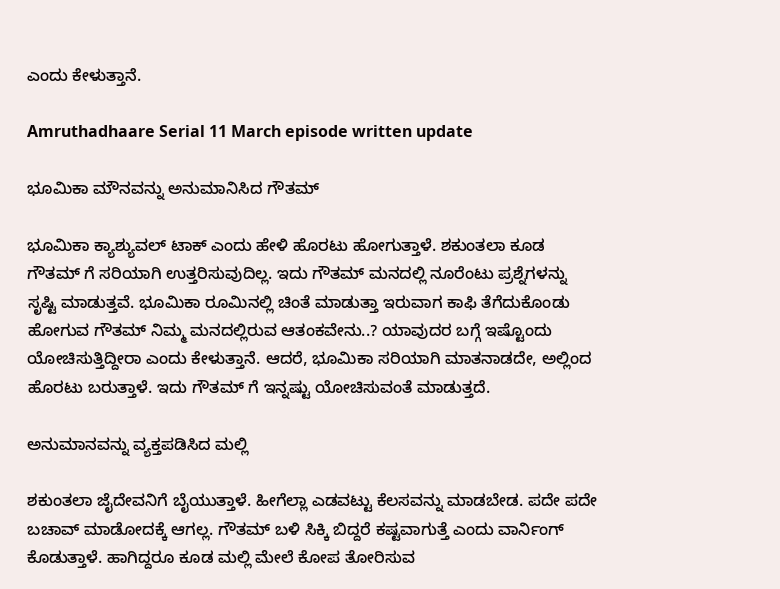ಎಂದು ಕೇಳುತ್ತಾನೆ.

Amruthadhaare Serial 11 March episode written update

ಭೂಮಿಕಾ ಮೌನವನ್ನು ಅನುಮಾನಿಸಿದ ಗೌತಮ್

ಭೂಮಿಕಾ ಕ್ಯಾಶ್ಯುವಲ್ ಟಾಕ್ ಎಂದು ಹೇಳಿ ಹೊರಟು ಹೋಗುತ್ತಾಳೆ. ಶಕುಂತಲಾ ಕೂಡ ಗೌತಮ್ ಗೆ ಸರಿಯಾಗಿ ಉತ್ತರಿಸುವುದಿಲ್ಲ. ಇದು ಗೌತಮ್ ಮನದಲ್ಲಿ ನೂರೆಂಟು ಪ್ರಶ್ನೆಗಳನ್ನು ಸೃಷ್ಟಿ ಮಾಡುತ್ತವೆ. ಭೂಮಿಕಾ ರೂಮಿನಲ್ಲಿ ಚಿಂತೆ ಮಾಡುತ್ತಾ ಇರುವಾಗ ಕಾಫಿ ತೆಗೆದುಕೊಂಡು ಹೋಗುವ ಗೌತಮ್ ನಿಮ್ಮ ಮನದಲ್ಲಿರುವ ಆತಂಕವೇನು..? ಯಾವುದರ ಬಗ್ಗೆ ಇಷ್ಟೊಂದು ಯೋಚಿಸುತ್ತಿದ್ದೀರಾ ಎಂದು ಕೇಳುತ್ತಾನೆ. ಆದರೆ, ಭೂಮಿಕಾ ಸರಿಯಾಗಿ ಮಾತನಾಡದೇ, ಅಲ್ಲಿಂದ ಹೊರಟು ಬರುತ್ತಾಳೆ. ಇದು ಗೌತಮ್ ಗೆ ಇನ್ನಷ್ಟು ಯೋಚಿಸುವಂತೆ ಮಾಡುತ್ತದೆ.

ಅನುಮಾನವನ್ನು ವ್ಯಕ್ತಪಡಿಸಿದ ಮಲ್ಲಿ

ಶಕುಂತಲಾ ಜೈದೇವನಿಗೆ ಬೈಯುತ್ತಾಳೆ. ಹೀಗೆಲ್ಲಾ ಎಡವಟ್ಟು ಕೆಲಸವನ್ನು ಮಾಡಬೇಡ. ಪದೇ ಪದೇ ಬಚಾವ್ ಮಾಡೋದಕ್ಕೆ ಆಗಲ್ಲ. ಗೌತಮ್ ಬಳಿ ಸಿಕ್ಕಿ ಬಿದ್ದರೆ ಕಷ್ಟವಾಗುತ್ತೆ ಎಂದು ವಾರ್ನಿಂಗ್ ಕೊಡುತ್ತಾಳೆ. ಹಾಗಿದ್ದರೂ ಕೂಡ ಮಲ್ಲಿ ಮೇಲೆ ಕೋಪ ತೋರಿಸುವ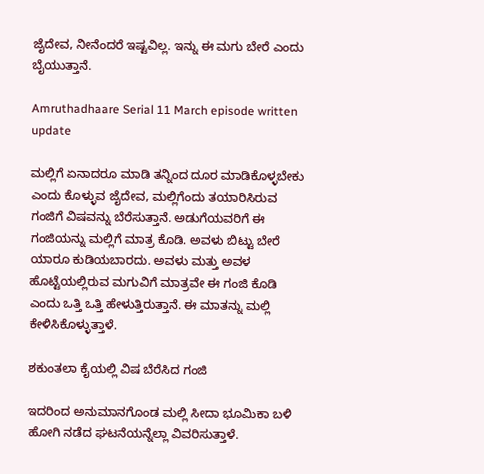ಜೈದೇವ, ನೀನೆಂದರೆ ಇಷ್ಟವಿಲ್ಲ. ಇನ್ನು ಈ ಮಗು ಬೇರೆ ಎಂದು ಬೈಯುತ್ತಾನೆ.

Amruthadhaare Serial 11 March episode written update

ಮಲ್ಲಿಗೆ ಏನಾದರೂ ಮಾಡಿ ತನ್ನಿಂದ ದೂರ ಮಾಡಿಕೊಳ್ಳಬೇಕು ಎಂದು ಕೊಳ್ಳುವ ಜೈದೇವ, ಮಲ್ಲಿಗೆಂದು ತಯಾರಿಸಿರುವ ಗಂಜಿಗೆ ವಿಷವನ್ನು ಬೆರೆಸುತ್ತಾನೆ. ಅಡುಗೆಯವರಿಗೆ ಈ ಗಂಜಿಯನ್ನು ಮಲ್ಲಿಗೆ ಮಾತ್ರ ಕೊಡಿ. ಅವಳು ಬಿಟ್ಟು ಬೇರೆ ಯಾರೂ ಕುಡಿಯಬಾರದು. ಅವಳು ಮತ್ತು ಅವಳ ಹೊಟ್ಟೆಯಲ್ಲಿರುವ ಮಗುವಿಗೆ ಮಾತ್ರವೇ ಈ ಗಂಜಿ ಕೊಡಿ ಎಂದು ಒತ್ತಿ ಒತ್ತಿ ಹೇಳುತ್ತಿರುತ್ತಾನೆ. ಈ ಮಾತನ್ನು ಮಲ್ಲಿ ಕೇಳಿಸಿಕೊಳ್ಳುತ್ತಾಳೆ.

ಶಕುಂತಲಾ ಕೈಯಲ್ಲಿ ವಿಷ ಬೆರೆಸಿದ ಗಂಜಿ

ಇದರಿಂದ ಅನುಮಾನಗೊಂಡ ಮಲ್ಲಿ ಸೀದಾ ಭೂಮಿಕಾ ಬಳಿ ಹೋಗಿ ನಡೆದ ಘಟನೆಯನ್ನೆಲ್ಲಾ ವಿವರಿಸುತ್ತಾಳೆ.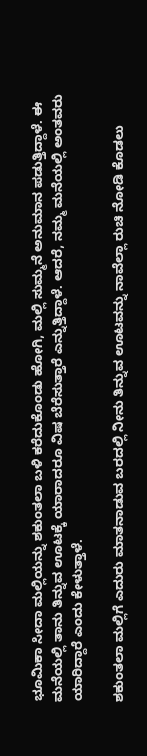ಭೂಮಿಕಾ ಸೀದಾ ಮಲ್ಲಿಯನ್ನು ಶಕುಂತಲಾ ಬಳಿ ಕರೆದುಕೊಂಡು ಹೋಗಿ, ಮಲ್ಲಿ ಸುಮ್ಮನೆ ಅನುಮಾನ ಪಡುತ್ತಿದ್ದಾಳೆ. ಈ ಮನೆಯಲ್ಲಿ ತಾನು ತಿನ್ನುವ ಊಟಕ್ಕೆ ಯಾರಾದರೂ ವಿಷ ಬೆರೆಸುತ್ತಾರೆ ಎನ್ನುತ್ತಿದ್ದಾಳೆ. ಆದರೆ, ನಮ್ಮ ಮನೆಯಲ್ಲಿ ಅಂತವರು ಯಾರಿದ್ದಾರೆ ಎಂದು ಕೇಳುತ್ತಾಳೆ.

ಶಕುಂತಲಾ ಮಲ್ಲಿಗೆ ಎದುರು ಮಾತನಾಡುವ ಬರದಲ್ಲಿ ನೀನು ತಿನ್ನುವ ಊಟವನ್ನು ನಾವೆಲ್ಲಾ ರುಚಿ ನೋಡಿ ಕೊಡಲು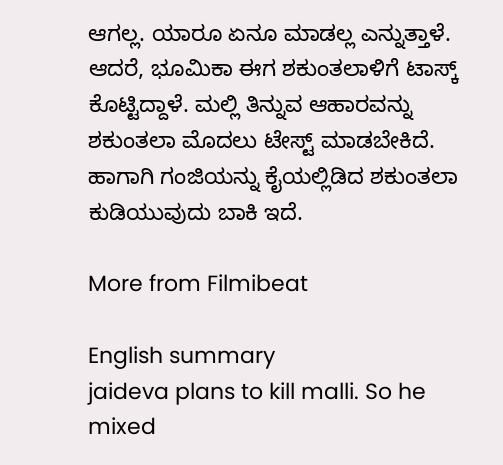ಆಗಲ್ಲ. ಯಾರೂ ಏನೂ ಮಾಡಲ್ಲ ಎನ್ನುತ್ತಾಳೆ. ಆದರೆ, ಭೂಮಿಕಾ ಈಗ ಶಕುಂತಲಾಳಿಗೆ ಟಾಸ್ಕ್ ಕೊಟ್ಟಿದ್ದಾಳೆ. ಮಲ್ಲಿ ತಿನ್ನುವ ಆಹಾರವನ್ನು ಶಕುಂತಲಾ ಮೊದಲು ಟೇಸ್ಟ್ ಮಾಡಬೇಕಿದೆ. ಹಾಗಾಗಿ ಗಂಜಿಯನ್ನು ಕೈಯಲ್ಲಿಡಿದ ಶಕುಂತಲಾ ಕುಡಿಯುವುದು ಬಾಕಿ ಇದೆ.

More from Filmibeat

English summary
jaideva plans to kill malli. So he mixed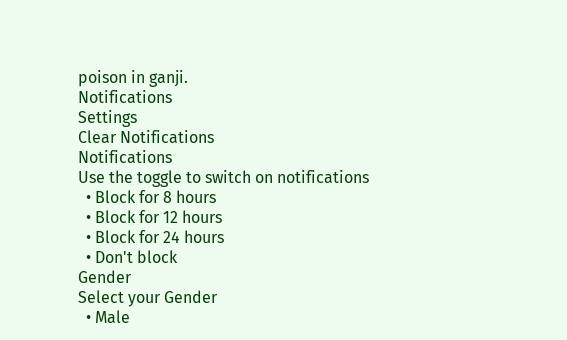poison in ganji.
Notifications
Settings
Clear Notifications
Notifications
Use the toggle to switch on notifications
  • Block for 8 hours
  • Block for 12 hours
  • Block for 24 hours
  • Don't block
Gender
Select your Gender
  • Male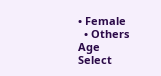• Female
  • Others
Age
Select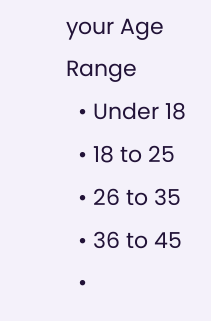your Age Range
  • Under 18
  • 18 to 25
  • 26 to 35
  • 36 to 45
  •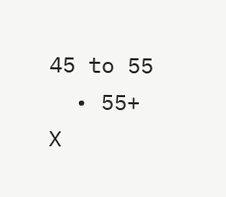45 to 55
  • 55+
X